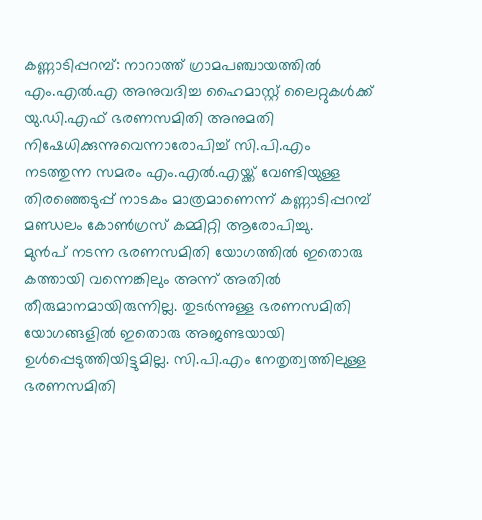കണ്ണാടിപ്പറമ്പ്: നാറാത്ത് ഗ്രാമപഞ്ചായത്തിൽ എം.എൽ.എ അനുവദിച്ച ഹൈമാസ്റ്റ് ലൈറ്റുകൾക്ക് യു.ഡി.എഫ് ഭരണസമിതി അനുമതി നിഷേധിക്കുന്നുവെന്നാരോപിച്ച് സി.പി.എം നടത്തുന്ന സമരം എം.എൽ.എയ്ക്ക് വേണ്ടിയുള്ള തിരഞ്ഞെടുപ്പ് നാടകം മാത്രമാണെന്ന് കണ്ണാടിപ്പറമ്പ് മണ്ഡലം കോൺഗ്രസ് കമ്മിറ്റി ആരോപിച്ചു.
മുൻപ് നടന്ന ഭരണസമിതി യോഗത്തിൽ ഇതൊരു കത്തായി വന്നെങ്കിലും അന്ന് അതിൽ തീരുമാനമായിരുന്നില്ല. തുടർന്നുള്ള ഭരണസമിതി യോഗങ്ങളിൽ ഇതൊരു അജണ്ടയായി ഉൾപ്പെടുത്തിയിട്ടുമില്ല. സി.പി.എം നേതൃത്വത്തിലുള്ള ഭരണസമിതി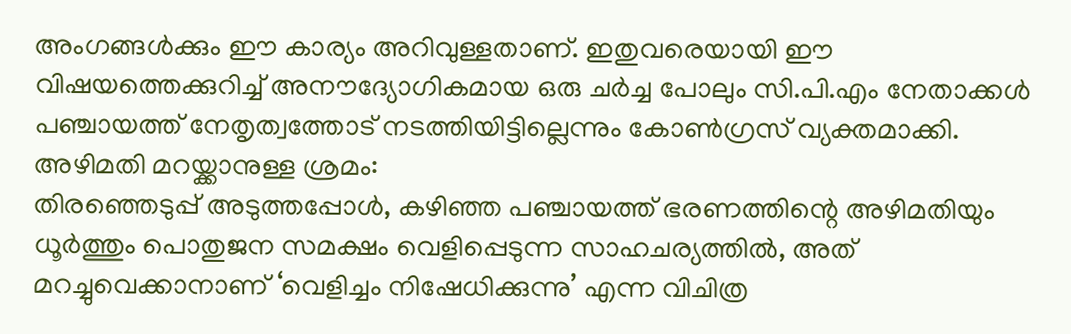അംഗങ്ങൾക്കും ഈ കാര്യം അറിവുള്ളതാണ്. ഇതുവരെയായി ഈ വിഷയത്തെക്കുറിച്ച് അനൗദ്യോഗികമായ ഒരു ചർച്ച പോലും സി.പി.എം നേതാക്കൾ പഞ്ചായത്ത് നേതൃത്വത്തോട് നടത്തിയിട്ടില്ലെന്നും കോൺഗ്രസ് വ്യക്തമാക്കി.
അഴിമതി മറയ്ക്കാനുള്ള ശ്രമം:
തിരഞ്ഞെടുപ്പ് അടുത്തപ്പോൾ, കഴിഞ്ഞ പഞ്ചായത്ത് ഭരണത്തിന്റെ അഴിമതിയും ധൂർത്തും പൊതുജന സമക്ഷം വെളിപ്പെടുന്ന സാഹചര്യത്തിൽ, അത് മറച്ചുവെക്കാനാണ് ‘വെളിച്ചം നിഷേധിക്കുന്നു’ എന്ന വിചിത്ര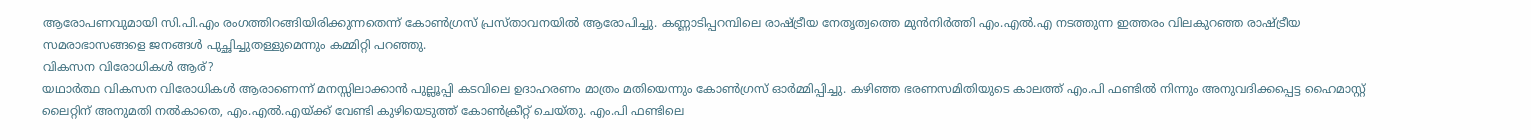ആരോപണവുമായി സി.പി.എം രംഗത്തിറങ്ങിയിരിക്കുന്നതെന്ന് കോൺഗ്രസ് പ്രസ്താവനയിൽ ആരോപിച്ചു. കണ്ണാടിപ്പറമ്പിലെ രാഷ്ട്രീയ നേതൃത്വത്തെ മുൻനിർത്തി എം.എൽ.എ നടത്തുന്ന ഇത്തരം വിലകുറഞ്ഞ രാഷ്ട്രീയ സമരാഭാസങ്ങളെ ജനങ്ങൾ പുച്ഛിച്ചുതള്ളുമെന്നും കമ്മിറ്റി പറഞ്ഞു.
വികസന വിരോധികൾ ആര്?
യഥാർത്ഥ വികസന വിരോധികൾ ആരാണെന്ന് മനസ്സിലാക്കാൻ പുല്ലൂപ്പി കടവിലെ ഉദാഹരണം മാത്രം മതിയെന്നും കോൺഗ്രസ് ഓർമ്മിപ്പിച്ചു. കഴിഞ്ഞ ഭരണസമിതിയുടെ കാലത്ത് എം.പി ഫണ്ടിൽ നിന്നും അനുവദിക്കപ്പെട്ട ഹൈമാസ്റ്റ് ലൈറ്റിന് അനുമതി നൽകാതെ, എം.എൽ.എയ്ക്ക് വേണ്ടി കുഴിയെടുത്ത് കോൺക്രീറ്റ് ചെയ്തു. എം.പി ഫണ്ടിലെ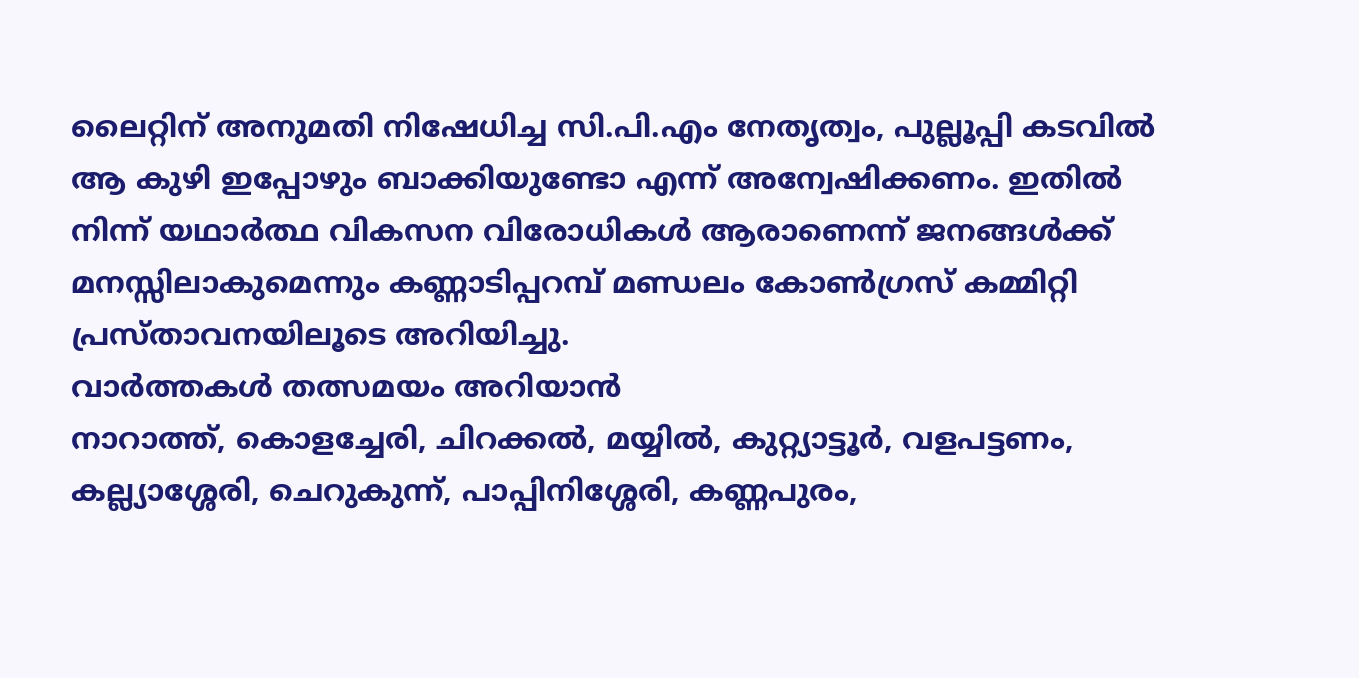ലൈറ്റിന് അനുമതി നിഷേധിച്ച സി.പി.എം നേതൃത്വം, പുല്ലൂപ്പി കടവിൽ ആ കുഴി ഇപ്പോഴും ബാക്കിയുണ്ടോ എന്ന് അന്വേഷിക്കണം. ഇതിൽ നിന്ന് യഥാർത്ഥ വികസന വിരോധികൾ ആരാണെന്ന് ജനങ്ങൾക്ക് മനസ്സിലാകുമെന്നും കണ്ണാടിപ്പറമ്പ് മണ്ഡലം കോൺഗ്രസ് കമ്മിറ്റി പ്രസ്താവനയിലൂടെ അറിയിച്ചു.
വാർത്തകൾ തത്സമയം അറിയാൻ
നാറാത്ത്, കൊളച്ചേരി, ചിറക്കൽ, മയ്യിൽ, കുറ്റ്യാട്ടൂർ, വളപട്ടണം, കല്ല്യാശ്ശേരി, ചെറുകുന്ന്, പാപ്പിനിശ്ശേരി, കണ്ണപുരം,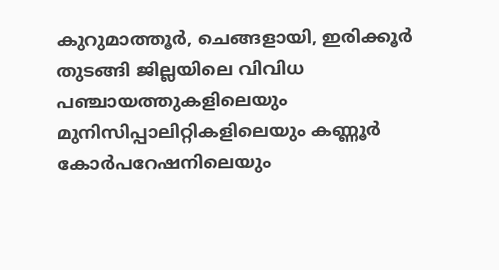കുറുമാത്തൂർ, ചെങ്ങളായി, ഇരിക്കൂർ തുടങ്ങി ജില്ലയിലെ വിവിധ പഞ്ചായത്തുകളിലെയും മുനിസിപ്പാലിറ്റികളിലെയും കണ്ണൂർ കോർപറേഷനിലെയും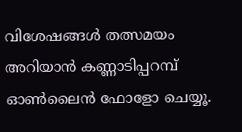വിശേഷങ്ങൾ തത്സമയം അറിയാൻ കണ്ണാടിപ്പറമ്പ് ഓൺലൈൻ ഫോളോ ചെയ്യൂ.